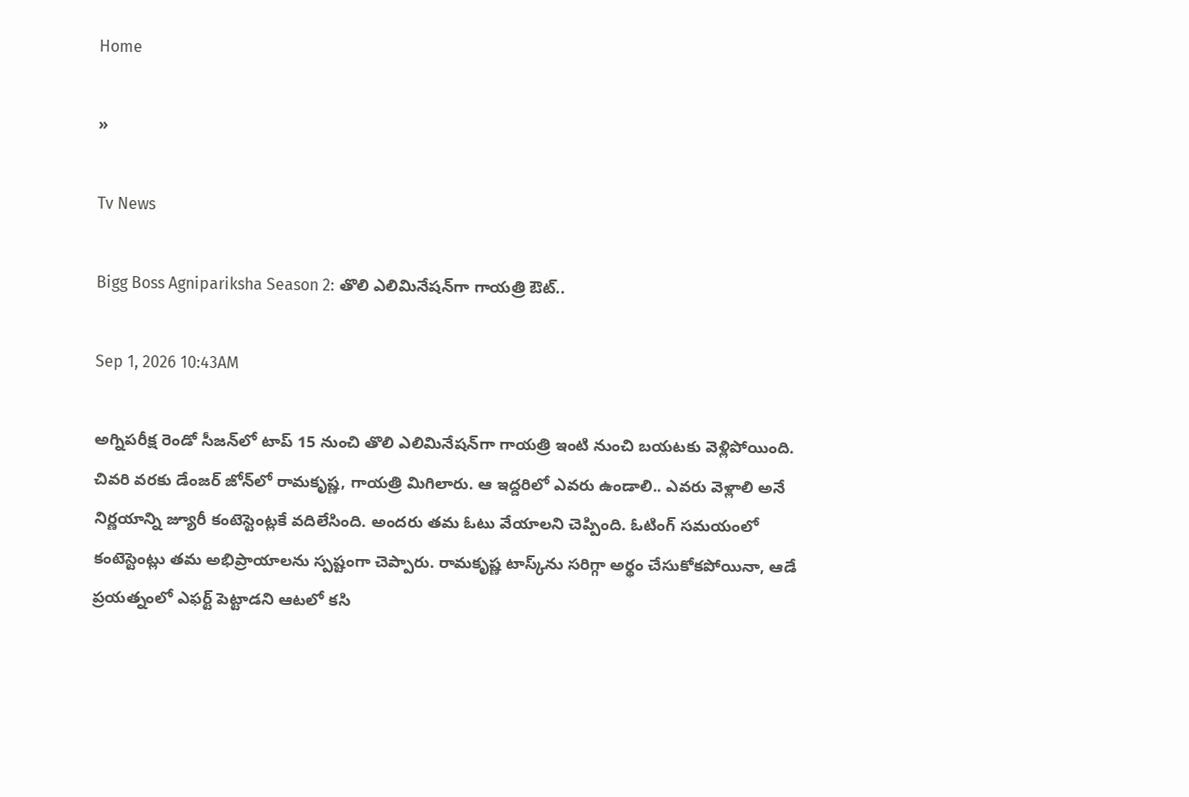Home

»

Tv News

Bigg Boss Agnipariksha Season 2: తొలి ఎలిమినేషన్‌గా గాయత్రి ఔట్..

Sep 1, 2026 10:43AM

అగ్నిపరీక్ష రెండో సీజన్‌లో టాప్ 15 నుంచి తొలి ఎలిమినేషన్‌గా గాయత్రి ఇంటి నుంచి బయటకు వెళ్లిపోయింది. చివరి వరకు డేంజర్ జోన్‌లో రామకృష్ణ, గాయత్రి మిగిలారు. ఆ ఇద్దరిలో ఎవరు ఉండాలి.. ఎవరు వెళ్లాలి అనే నిర్ణయాన్ని జ్యూరీ కంటెస్టెంట్లకే వదిలేసింది. అందరు తమ ఓటు వేయాలని చెప్పింది. ఓటింగ్ సమయంలో కంటెస్టెంట్లు తమ అభిప్రాయాలను స్పష్టంగా చెప్పారు. రామకృష్ణ టాస్క్‌ను సరిగ్గా అర్థం చేసుకోకపోయినా, ఆడే ప్రయత్నంలో ఎఫర్ట్ పెట్టాడని ఆటలో కసి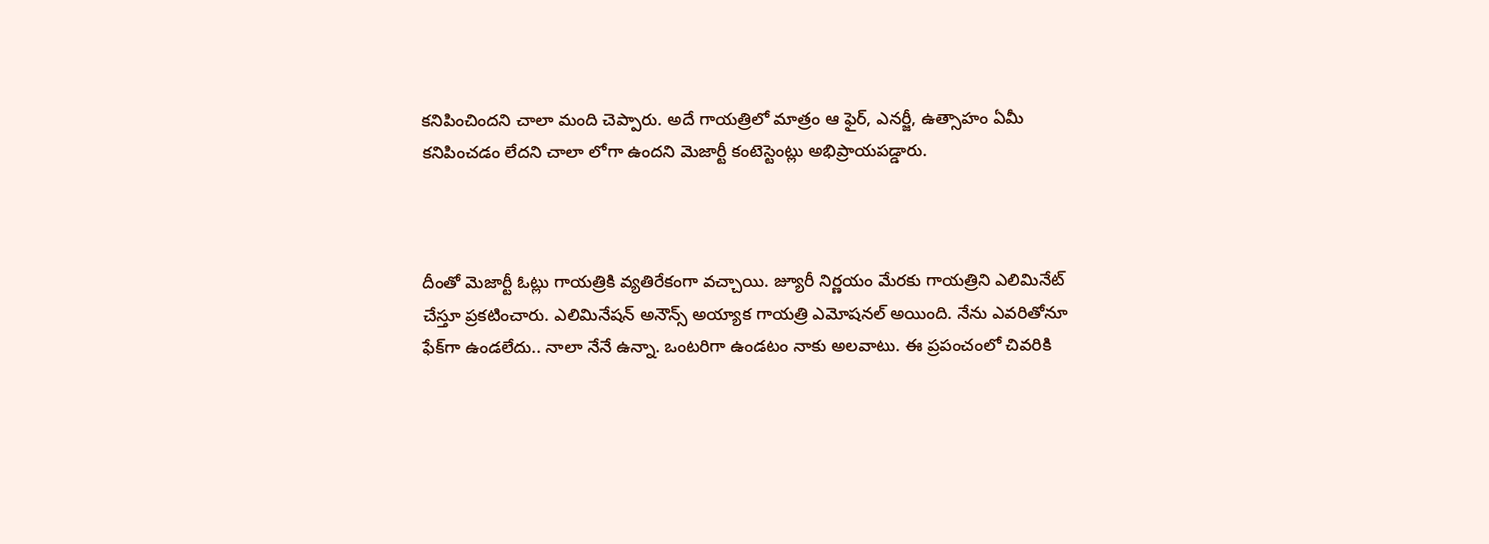కనిపించిందని చాలా మంది చెప్పారు. అదే గాయత్రిలో మాత్రం ఆ ఫైర్, ఎనర్జీ, ఉత్సాహం ఏమీ కనిపించడం లేదని చాలా లోగా ఉందని మెజార్టీ కంటెస్టెంట్లు అభిప్రాయపడ్డారు.



దీంతో మెజార్టీ ఓట్లు గాయత్రికి వ్యతిరేకంగా వచ్చాయి. జ్యూరీ నిర్ణయం మేరకు గాయత్రిని ఎలిమినేట్ చేస్తూ ప్రకటించారు. ఎలిమినేషన్ అనౌన్స్ అయ్యాక గాయత్రి ఎమోషనల్ అయింది. నేను ఎవరితోనూ ఫేక్‌గా ఉండలేదు.. నాలా నేనే ఉన్నా. ఒంటరిగా ఉండటం నాకు అలవాటు. ఈ ప్రపంచంలో చివరికి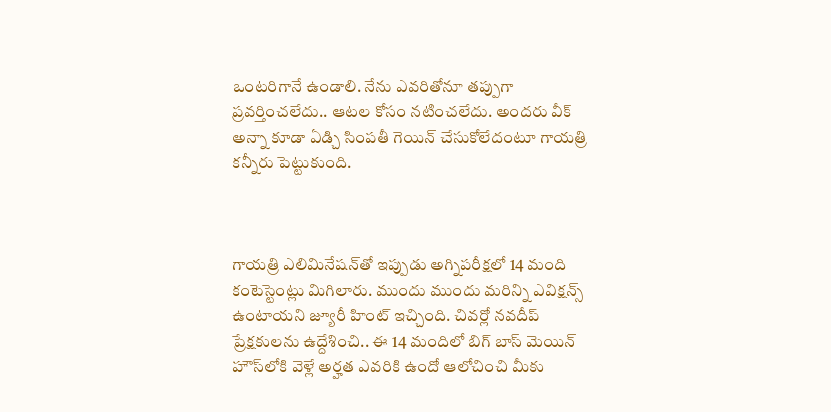ఒంటరిగానే ఉండాలి. నేను ఎవరితోనూ తప్పుగా ప్రవర్తించలేదు.. ఆటల కోసం నటించలేదు. అందరు వీక్ అన్నా కూడా ఏడ్చి సింపతీ గెయిన్ చేసుకోలేదంటూ గాయత్రి కన్నీరు పెట్టుకుంది.



గాయత్రి ఎలిమినేషన్‌తో ఇప్పుడు అగ్నిపరీక్షలో 14 మంది కంటెస్టెంట్లు మిగిలారు. ముందు ముందు మరిన్ని ఎవిక్షన్స్ ఉంటాయని జ్యూరీ హింట్ ఇచ్చింది. చివర్లో నవదీప్ ప్రేక్షకులను ఉద్దేశించి.. ఈ 14 మందిలో బిగ్ బాస్ మెయిన్ హౌస్‌లోకి వెళ్లే అర్హత ఎవరికి ఉందో ఆలోచించి మీకు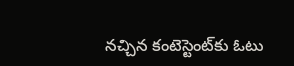నచ్చిన కంటెస్టెంట్‌కు ఓటు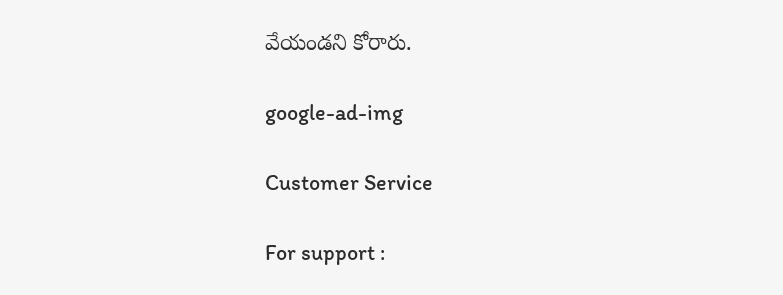వేయండని కోరారు.

google-ad-img

Customer Service

For support :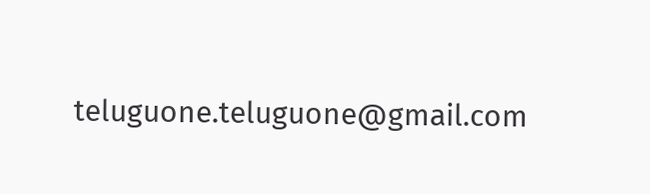teluguone.teluguone@gmail.com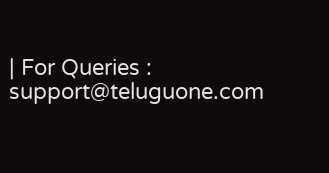| For Queries : support@teluguone.com